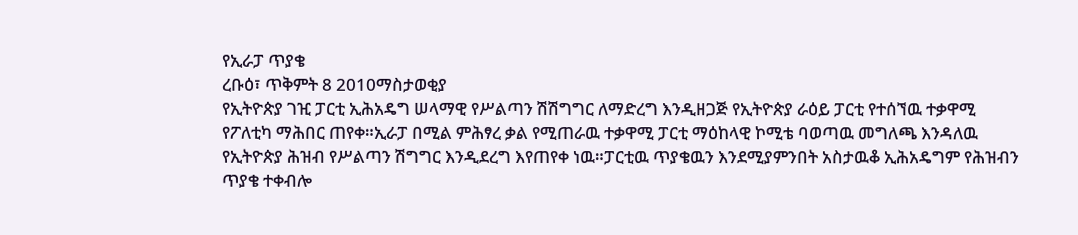የኢራፓ ጥያቄ
ረቡዕ፣ ጥቅምት 8 2010ማስታወቂያ
የኢትዮጵያ ገዢ ፓርቲ ኢሕአዴግ ሠላማዊ የሥልጣን ሽሽግግር ለማድረግ እንዲዘጋጅ የኢትዮጵያ ራዕይ ፓርቲ የተሰኘዉ ተቃዋሚ የፖለቲካ ማሕበር ጠየቀ።ኢራፓ በሚል ምሕፃረ ቃል የሚጠራዉ ተቃዋሚ ፓርቲ ማዕከላዊ ኮሚቴ ባወጣዉ መግለጫ እንዳለዉ የኢትዮጵያ ሕዝብ የሥልጣን ሽግግር እንዲደረግ እየጠየቀ ነዉ።ፓርቲዉ ጥያቄዉን እንደሚያምንበት አስታዉቆ ኢሕአዴግም የሕዝብን ጥያቄ ተቀብሎ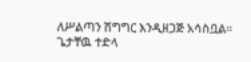ለሥልጣን ሽግግር እንዲዘጋጅ አሳስቧል።
ጌታቸዉ ተድላ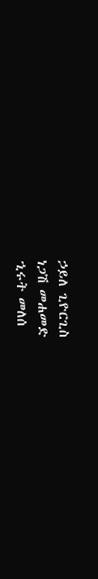ኃይለ ጊዮርጊስ
ነጋሽ መሐመድ
ኂሩት መለሰ